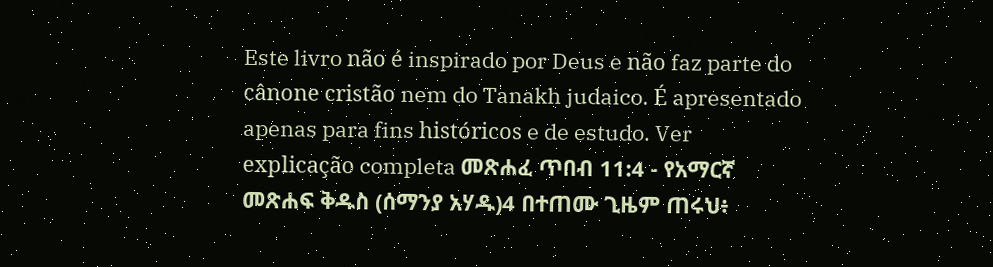Este livro não é inspirado por Deus e não faz parte do cânone cristão nem do Tanakh judaico. É apresentado apenas para fins históricos e de estudo. Ver explicação completa መጽሐፈ ጥበብ 11:4 - የአማርኛ መጽሐፍ ቅዱስ (ሰማንያ አሃዱ)4 በተጠሙ ጊዜም ጠሩህ፥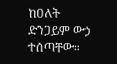ከዐለት ድንጋይም ውኃ ተሰጣቸው።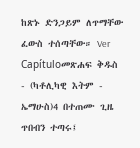ከጽኑ ድንጋይም ለጥማቸው ፈውስ ተሰጣቸው። Ver Capítuloመጽሐፍ ቅዱስ - (ካቶሊካዊ እትም - ኤማሁስ)4 በተጠሙ ጊዜ ጥበብን ተጣሩ፤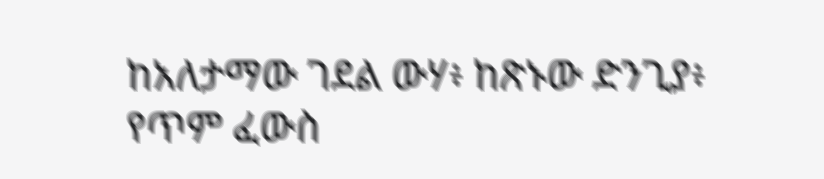ከአለታማው ገደል ውሃ፥ ከጽኑው ድንጊያ፥ የጥም ፈውስ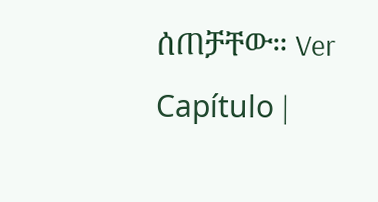ሰጠቻቸው። Ver Capítulo |